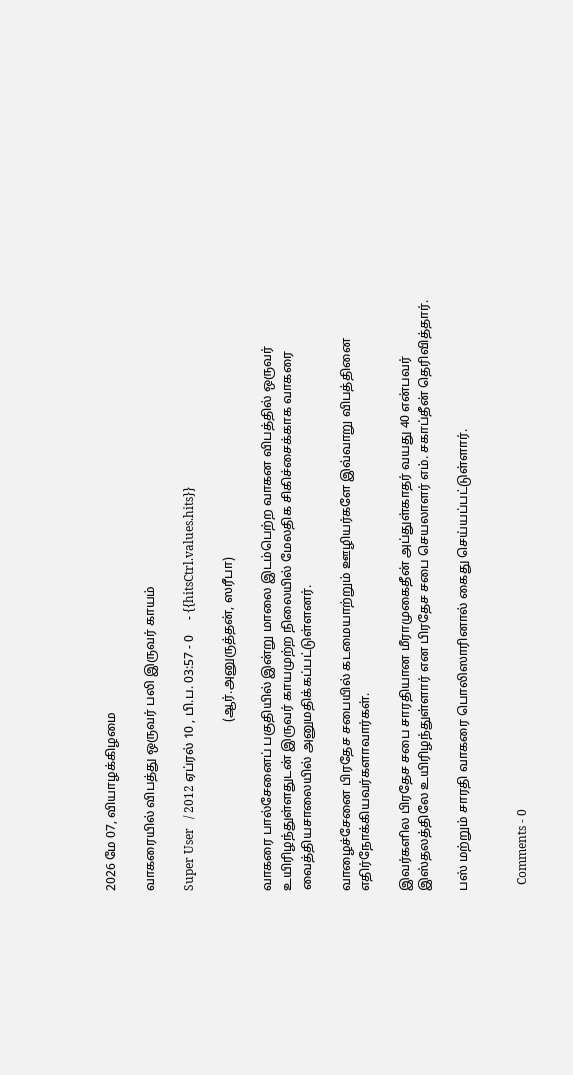2026 மே 07, வியாழக்கிழமை

வாகரையில் விபத்து ஒருவர் பலி இருவர் காயம்

Super User   / 2012 ஏப்ரல் 10 , பி.ப. 03:57 - 0     - {{hitsCtrl.values.hits}}

                                                      (ஆர்.அனுருத்தன், ஸரீபா)

வாகரை பால்சேனைப் பகுதியில் இன்று மாலை இடம்பெற்ற வாகன விபத்தில் ஒருவர் உயிரிழந்துள்ளதுடன் இருவர் காயமுற்ற நிலையில் மேலதிக சிகிச்சைக்காக வாகரை வைத்தியசாலையில் அனுமதிக்கப்பட்டுள்ளனர்.

வாழைச்சேனை பிரதேச சபையில் கடமையாற்றும் ஊழியர்களே இவ்வாறு விபத்தினை எதிர்நோக்கியவர்களாவார்கள்.

இவர்களில பிரதேச சபை சாரதியான மீராமுகைதீன் அப்துள்காதர் வயது 40 என்பவர் இஸ்தலத்திலே உயிரிழந்துள்ளார் என பிரதேச சபை செயலாளர் எம். சகாப்தீன் தெரிவித்தார்.

பஸ் மற்றும் சாரதி வாகரை பொலிஸாரினால் கைது செய்யப்பட்டுள்ளார்.


  Comments - 0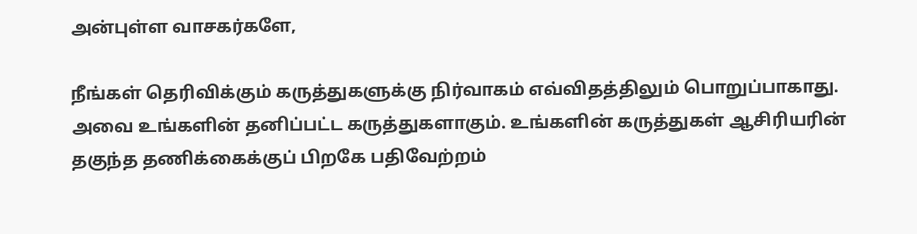அன்புள்ள வாசகர்களே,

நீங்கள் தெரிவிக்கும் கருத்துகளுக்கு நிர்வாகம் எவ்விதத்திலும் பொறுப்பாகாது. அவை உங்களின் தனிப்பட்ட கருத்துகளாகும். உங்களின் கருத்துகள் ஆசிரியரின் தகுந்த தணிக்கைக்குப் பிறகே பதிவேற்றம்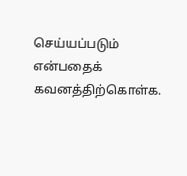செய்யப்படும் என்பதைக் கவனத்திற்கொள்க.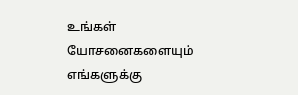உங்கள் யோசனைகளையும் எங்களுக்கு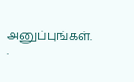அனுப்புங்கள். .